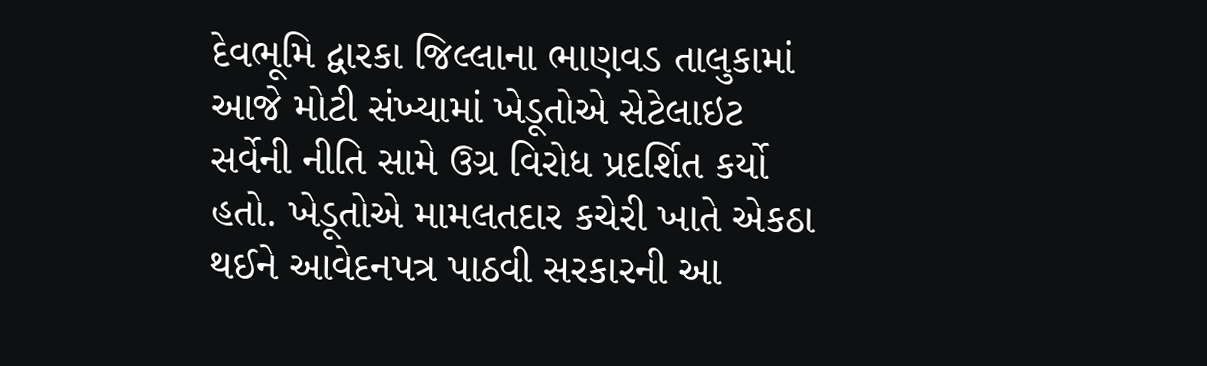દેવભૂમિ દ્વારકા જિલ્લાના ભાણવડ તાલુકામાં આજે મોટી સંખ્યામાં ખેડૂતોએ સેટેલાઇટ સર્વેની નીતિ સામે ઉગ્ર વિરોધ પ્રદર્શિત કર્યો હતો. ખેડૂતોએ મામલતદાર કચેરી ખાતે એકઠા થઈને આવેદનપત્ર પાઠવી સરકારની આ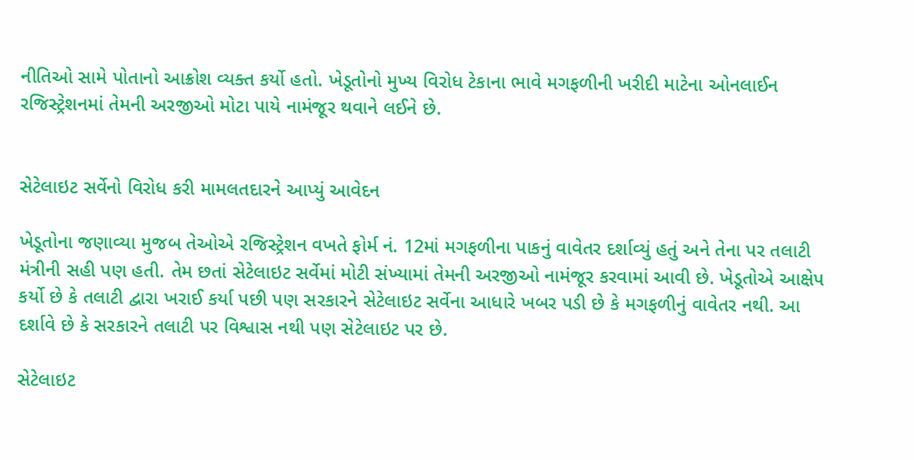નીતિઓ સામે પોતાનો આક્રોશ વ્યક્ત કર્યો હતો. ખેડૂતોનો મુખ્ય વિરોધ ટેકાના ભાવે મગફળીની ખરીદી માટેના ઓનલાઈન રજિસ્ટ્રેશનમાં તેમની અરજીઓ મોટા પાયે નામંજૂર થવાને લઈને છે.


સેટેલાઇટ સર્વેનો વિરોધ કરી મામલતદારને આપ્યું આવેદન

ખેડૂતોના જણાવ્યા મુજબ તેઓએ રજિસ્ટ્રેશન વખતે ફોર્મ નં. 12માં મગફળીના પાકનું વાવેતર દર્શાવ્યું હતું અને તેના પર તલાટી મંત્રીની સહી પણ હતી. તેમ છતાં સેટેલાઇટ સર્વેમાં મોટી સંખ્યામાં તેમની અરજીઓ નામંજૂર કરવામાં આવી છે. ખેડૂતોએ આક્ષેપ કર્યો છે કે તલાટી દ્વારા ખરાઈ કર્યા પછી પણ સરકારને સેટેલાઇટ સર્વેના આધારે ખબર પડી છે કે મગફળીનું વાવેતર નથી. આ દર્શાવે છે કે સરકારને તલાટી પર વિશ્વાસ નથી પણ સેટેલાઇટ પર છે.

સેટેલાઇટ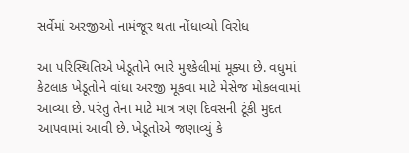સર્વેમાં અરજીઓ નામંજૂર થતા નોંધાવ્યો વિરોધ

આ પરિસ્થિતિએ ખેડૂતોને ભારે મુશ્કેલીમાં મૂક્યા છે. વધુમાં કેટલાક ખેડૂતોને વાંધા અરજી મૂકવા માટે મેસેજ મોકલવામાં આવ્યા છે. પરંતુ તેના માટે માત્ર ત્રણ દિવસની ટૂંકી મુદત આપવામાં આવી છે. ખેડૂતોએ જણાવ્યું કે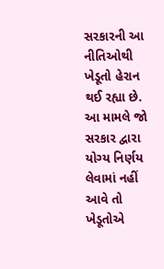સરકારની આ નીતિઓથી ખેડૂતો હેરાન થઈ રહ્યા છે. આ મામલે જો સરકાર દ્વારા યોગ્ય નિર્ણય લેવામાં નહીં આવે તો ખેડૂતોએ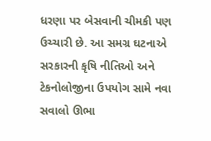ધરણા પર બેસવાની ચીમકી પણ ઉચ્ચારી છે. આ સમગ્ર ઘટનાએ સરકારની કૃષિ નીતિઓ અને ટેકનોલોજીના ઉપયોગ સામે નવા સવાલો ઊભા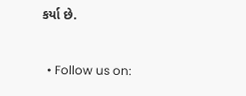કર્યા છે.


  • Follow us on: